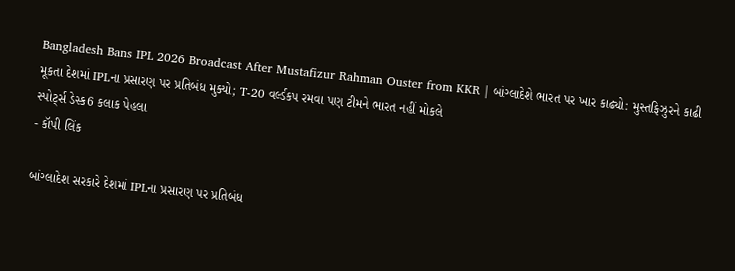Bangladesh Bans IPL 2026 Broadcast After Mustafizur Rahman Ouster from KKR | બાંગ્લાદેશે ભારત પર ખાર કાઢ્યો: મુસ્તફિઝુરને કાઢી મૂકતા દેશમાં IPLના પ્રસારણ પર પ્રતિબંધ મુક્યો; T-20 વર્લ્ડકપ રમવા પણ ટીમને ભારત નહીં મોકલે
સ્પોર્ટ્સ ડેસ્ક6 કલાક પેહલા
- કૉપી લિંક

બાંગ્લાદેશ સરકારે દેશમાં IPLના પ્રસારણ પર પ્રતિબંધ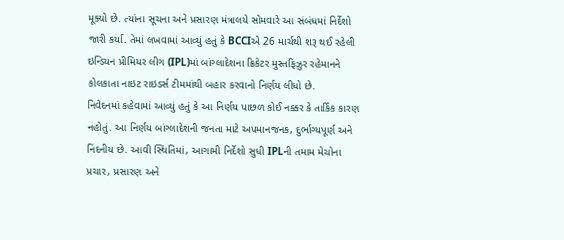મૂક્યો છે. ત્યાંના સૂચના અને પ્રસારણ મંત્રાલયે સોમવારે આ સંબંધમાં નિર્દેશો જારી કર્યા. તેમાં લખવામાં આવ્યું હતું કે BCCIએ 26 માર્ચથી શરૂ થઈ રહેલી ઇન્ડિયન પ્રીમિયર લીગ (IPL)માં બાંગ્લાદેશના ક્રિકેટર મુસ્તફિઝુર રહેમાનને કોલકાતા નાઇટ રાઇડર્સ ટીમમાંથી બહાર કરવાનો નિર્ણય લીધો છે.
નિવેદનમાં કહેવામાં આવ્યું હતું કે આ નિર્ણય પાછળ કોઈ નક્કર કે તાર્કિક કારણ નહોતું. આ નિર્ણય બાંગ્લાદેશની જનતા માટે અપમાનજનક, દુર્ભાગ્યપૂર્ણ અને નિંદનીય છે. આવી સ્થિતિમાં, આગામી નિર્દેશો સુધી IPLની તમામ મેચોના પ્રચાર, પ્રસારણ અને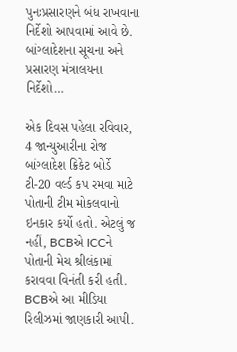પુનઃપ્રસારણને બંધ રાખવાના નિર્દેશો આપવામાં આવે છે.
બાંગ્લાદેશના સૂચના અને પ્રસારણ મંત્રાલયના નિર્દેશો…

એક દિવસ પહેલા રવિવાર, 4 જાન્યુઆરીના રોજ બાંગ્લાદેશ ક્રિકેટ બોર્ડે ટી-20 વર્લ્ડ કપ રમવા માટે પોતાની ટીમ મોકલવાનો ઇનકાર કર્યો હતો. એટલું જ નહીં, BCBએ ICCને પોતાની મેચ શ્રીલંકામાં કરાવવા વિનંતી કરી હતી. BCBએ આ મીડિયા રિલીઝમાં જાણકારી આપી.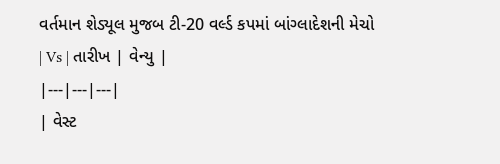વર્તમાન શેડ્યૂલ મુજબ ટી-20 વર્લ્ડ કપમાં બાંગ્લાદેશની મેચો
| Vs | તારીખ | વેન્યુ |
|---|---|---|
| વેસ્ટ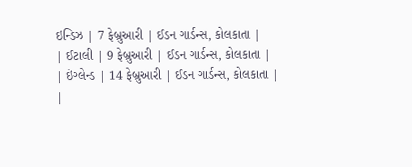ઇન્ડિઝ | 7 ફેબ્રુઆરી | ઈડન ગાર્ડન્સ, કોલકાતા |
| ઈટાલી | 9 ફેબ્રુઆરી | ઈડન ગાર્ડન્સ, કોલકાતા |
| ઇંગ્લેન્ડ | 14 ફેબ્રુઆરી | ઈડન ગાર્ડન્સ, કોલકાતા |
|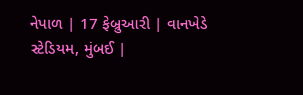નેપાળ | 17 ફેબ્રુઆરી | વાનખેડે સ્ટેડિયમ, મુંબઈ |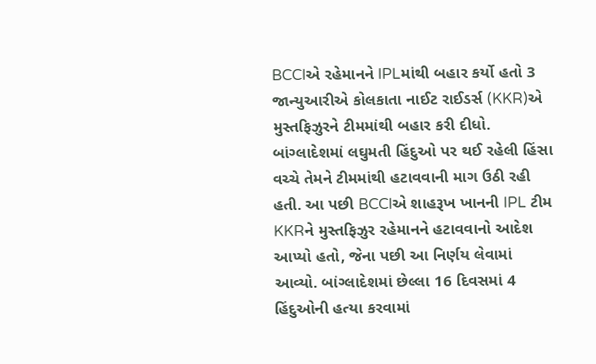BCCIએ રહેમાનને IPLમાંથી બહાર કર્યો હતો 3 જાન્યુઆરીએ કોલકાતા નાઈટ રાઈડર્સ (KKR)એ મુસ્તફિઝુરને ટીમમાંથી બહાર કરી દીધો. બાંગ્લાદેશમાં લઘુમતી હિંદુઓ પર થઈ રહેલી હિંસા વચ્ચે તેમને ટીમમાંથી હટાવવાની માગ ઉઠી રહી હતી. આ પછી BCCIએ શાહરૂખ ખાનની IPL ટીમ KKRને મુસ્તફિઝુર રહેમાનને હટાવવાનો આદેશ આપ્યો હતો, જેના પછી આ નિર્ણય લેવામાં આવ્યો. બાંગ્લાદેશમાં છેલ્લા 16 દિવસમાં 4 હિંદુઓની હત્યા કરવામાં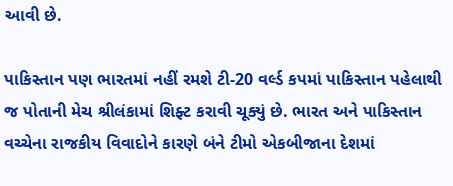આવી છે.

પાકિસ્તાન પણ ભારતમાં નહીં રમશે ટી-20 વર્લ્ડ કપમાં પાકિસ્તાન પહેલાથી જ પોતાની મેચ શ્રીલંકામાં શિફ્ટ કરાવી ચૂક્યું છે. ભારત અને પાકિસ્તાન વચ્ચેના રાજકીય વિવાદોને કારણે બંને ટીમો એકબીજાના દેશમાં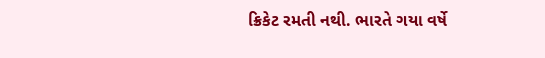ક્રિકેટ રમતી નથી. ભારતે ગયા વર્ષે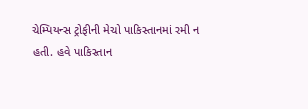ચેમ્પિયન્સ ટ્રોફીની મેચો પાકિસ્તાનમાં રમી ન હતી. હવે પાકિસ્તાન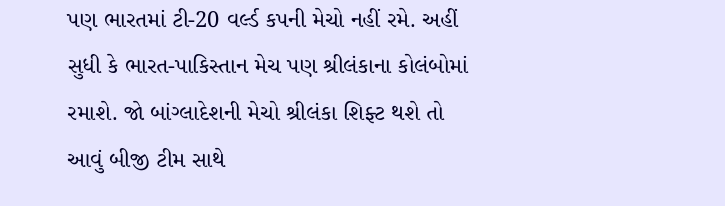પણ ભારતમાં ટી-20 વર્લ્ડ કપની મેચો નહીં રમે. અહીં સુધી કે ભારત-પાકિસ્તાન મેચ પણ શ્રીલંકાના કોલંબોમાં રમાશે. જો બાંગ્લાદેશની મેચો શ્રીલંકા શિફ્ટ થશે તો આવું બીજી ટીમ સાથે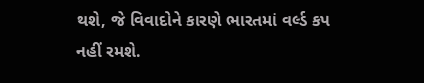થશે, જે વિવાદોને કારણે ભારતમાં વર્લ્ડ કપ નહીં રમશે.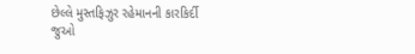છેલ્લે મુસ્તફિઝુર રહેમાનની કારકિર્દી જુઓ